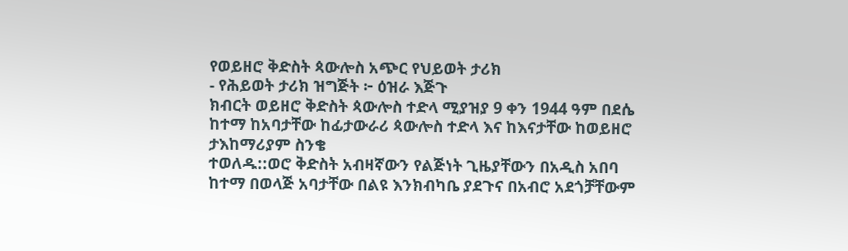የወይዘሮ ቅድስት ጳውሎስ አጭር የህይወት ታሪክ
- የሕይወት ታሪክ ዝግጅት ፦ ዕዝራ እጅጉ
ክብርት ወይዘሮ ቅድስት ጳውሎስ ተድላ ሚያዝያ 9 ቀን 1944 ዓም በደሴ ከተማ ከአባታቸው ከፊታውራሪ ጳውሎስ ተድላ እና ከእናታቸው ከወይዘሮ ታእከማሪያም ስንቄ
ተወለዱ::ወሮ ቅድስት አብዛኛውን የልጅነት ጊዜያቸውን በአዲስ አበባ ከተማ በወላጅ አባታቸው በልዩ እንክብካቤ ያደጉና በአብሮ አደጎቻቸውም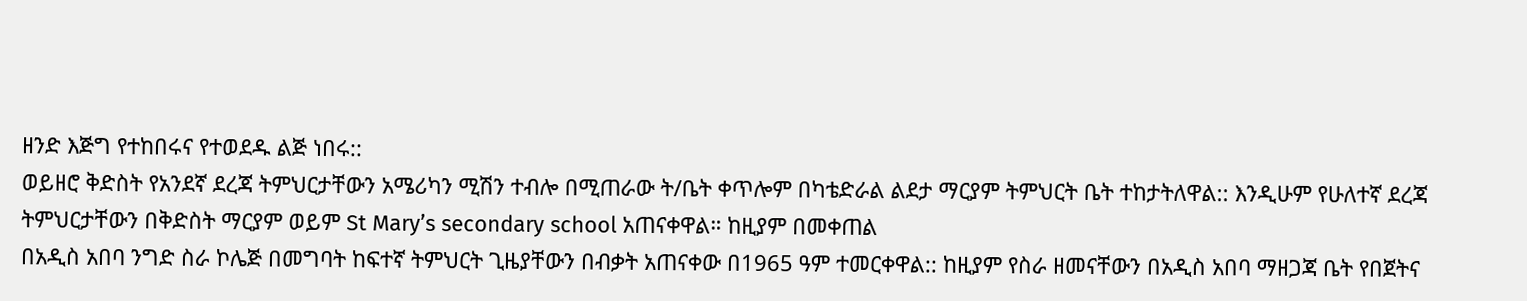ዘንድ እጅግ የተከበሩና የተወደዱ ልጅ ነበሩ::
ወይዘሮ ቅድስት የአንደኛ ደረጃ ትምህርታቸውን አሜሪካን ሚሽን ተብሎ በሚጠራው ት/ቤት ቀጥሎም በካቴድራል ልደታ ማርያም ትምህርት ቤት ተከታትለዋል:: እንዲሁም የሁለተኛ ደረጃ ትምህርታቸውን በቅድስት ማርያም ወይም St Mary’s secondary school አጠናቀዋል። ከዚያም በመቀጠል
በአዲስ አበባ ንግድ ስራ ኮሌጅ በመግባት ከፍተኛ ትምህርት ጊዜያቸውን በብቃት አጠናቀው በ1965 ዓም ተመርቀዋል:: ከዚያም የስራ ዘመናቸውን በአዲስ አበባ ማዘጋጃ ቤት የበጀትና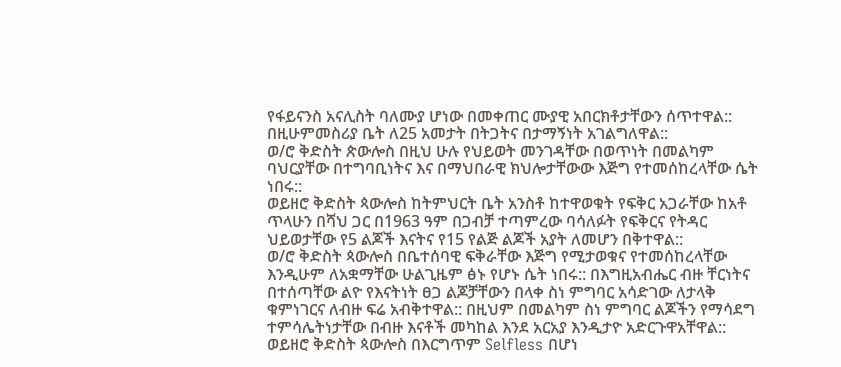የፋይናንስ አናሊስት ባለሙያ ሆነው በመቀጠር ሙያዊ አበርክቶታቸውን ሰጥተዋል:: በዚሁምመስሪያ ቤት ለ25 አመታት በትጋትና በታማኝነት አገልግለዋል::
ወ/ሮ ቅድስት ጵውሎስ በዚህ ሁሉ የህይወት መንገዳቸው በወጥነት በመልካም ባህርያቸው በተግባቢነትና እና በማህበራዊ ክህሎታቸውው እጅግ የተመሰከረላቸው ሴት ነበሩ::
ወይዘሮ ቅድስት ጳውሎስ ከትምህርት ቤት አንስቶ ከተዋወቁት የፍቅር አጋራቸው ከአቶ ጥላሁን በሻህ ጋር በ1963 ዓም በጋብቻ ተጣምረው ባሳለፉት የፍቅርና የትዳር ህይወታቸው የ5 ልጆች እናትና የ15 የልጅ ልጆች አያት ለመሆን በቅተዋል::
ወ/ሮ ቅድስት ጳውሎስ በቤተሰባዊ ፍቅራቸው እጅግ የሚታወቁና የተመሰከረላቸው እንዲሁም ለአቋማቸው ሁልጊዜም ፅኑ የሆኑ ሴት ነበሩ:: በእግዚአብሔር ብዙ ቸርነትና በተሰጣቸው ልዮ የእናትነት ፀጋ ልጆቻቸውን በላቀ ስነ ምግባር አሳድገው ለታላቅ ቁምነገርና ለብዙ ፍሬ አብቅተዋል:: በዚህም በመልካም ስነ ምግባር ልጆችን የማሳደግ ተምሳሌትነታቸው በብዙ እናቶች መካከል እንደ አርአያ እንዲታዮ አድርጉዋአቸዋል::
ወይዘሮ ቅድስት ጳውሎስ በእርግጥም Selfless በሆነ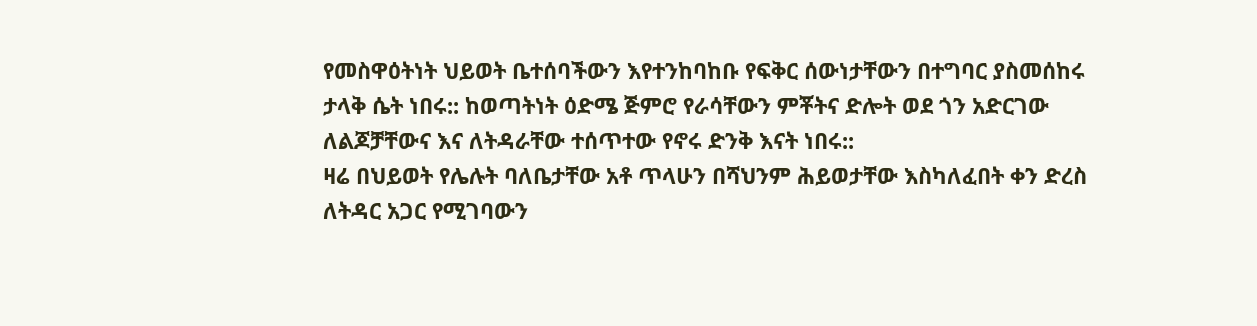የመስዋዕትነት ህይወት ቤተሰባችውን እየተንከባከቡ የፍቅር ሰውነታቸውን በተግባር ያስመሰከሩ ታላቅ ሴት ነበሩ:: ከወጣትነት ዕድሜ ጅምሮ የራሳቸውን ምቾትና ድሎት ወደ ጎን አድርገው ለልጆቻቸውና እና ለትዳራቸው ተሰጥተው የኖሩ ድንቅ እናት ነበሩ::
ዛሬ በህይወት የሌሉት ባለቤታቸው አቶ ጥላሁን በሻህንም ሕይወታቸው እስካለፈበት ቀን ድረስ ለትዳር አጋር የሚገባውን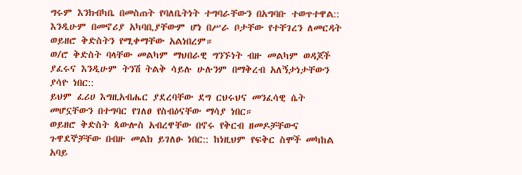ግሩም እንክብካቤ በመስጠት የባለቤትነት ተግባራቸውን በአግባቡ ተወጥተዋል::
እንዲሁም በመኖሪያ አካባቢያቸውም ሆነ በሥራ ቦታቸው የተቸገረን ለመርዳት ወይዘሮ ቅድስትን የሚቀማቸው አልነበረም።
ወ/ሮ ቅድስት ባላቸው መልካም ማህበራዊ ግንኙነት ብዙ መልካም ወዳጆች ያፈሩና እንዲሁም ትንሽ ትልቅ ሳይሉ ሁሉንም በማቅረብ አለኝታነታቸውን ያሳዮ ነበር::
ይህም ፈሪሀ እግዚአብሔር ያደረባቸው ደግ ርህሩህና መንፈሳዊ ሴት መሆኗቸውን በተግባር የገለፀ የስብዕናቸው ማሳያ ነበር።
ወይዘሮ ቅድስት ጳውሎስ አብረዋቸው በኖሩ የቅርብ ዘመዶቻቸውና ጉዋደኞቻቸው በብዙ መልክ ይገለፁ ነበር:: ከነዚህም የፍቅር ስሞች መካከል አባይ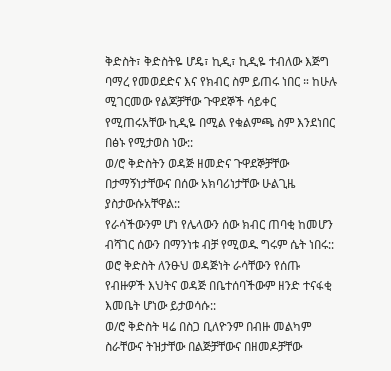ቅድስት፣ ቅድስትዬ ሆዴ፣ ኪዲ፣ ኪዲዬ ተብለው እጅግ ባማረ የመወደድና እና የክብር ስም ይጠሩ ነበር ። ከሁሉ ሚገርመው የልጆቻቸው ጉዋደኞች ሳይቀር የሚጠሩአቸው ኪዲዬ በሚል የቁልምጫ ስም እንደነበር በፅኑ የሚታወስ ነው::
ወ/ሮ ቅድስትን ወዳጅ ዘመድና ጉዋደኞቻቸው በታማኝነታቸውና በሰው አክባሪነታቸው ሁልጊዜ ያስታውሱአቸዋል::
የራሳችውንም ሆነ የሌላውን ሰው ክብር ጠባቂ ከመሆን ብሻገር ሰውን በማንነቱ ብቻ የሚወዱ ግሩም ሴት ነበሩ:: ወሮ ቅድስት ለንፁህ ወዳጅነት ራሳቸውን የሰጡ የብዙዎች እህትና ወዳጅ በቤተሰባችውም ዘንድ ተናፋቂ እመቤት ሆነው ይታወሳሱ::
ወ/ሮ ቅድስት ዛሬ በስጋ ቢለዮንም በብዙ መልካም ስራቸውና ትዝታቸው በልጅቻቸውና በዘመዶቻቸው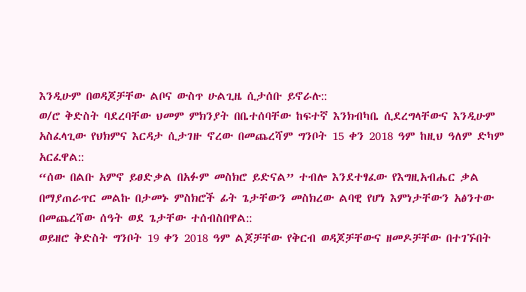እንዲሁም በወዳጆቻቸው ልቦና ውስጥ ሁልጊዜ ሲታሰቡ ይኖራሉ::
ወ/ሮ ቅድስት ባደረባቸው ህመም ምክንያት በቤተሰባቸው ከፍተኛ እንክብካቤ ሲደረግላቸውና እንዲሁም አስፈላጊው የህክምና እርዳታ ሲታገዙ ኖረው በመጨረሻም ግንቦት 15 ቀን 2018 ዓም ከዚህ ዓለም ድካም አርፈዋል::
“ሰው በልቡ አምኖ ይፀድቃል በአፉም መስክሮ ይድናል” ተብሎ እንደተፃፈው የእግዚአብሔር ቃል በማያጠራጥር መልኩ በታመኑ ምስክሮች ፊት ጌታቸውን መስክረው ልባዊ የሆነ እምነታቸውን አፅንተው በመጨረሻው ሰዓት ወደ ጌታቸው ተሰብስበዋል::
ወይዘሮ ቅድስት ግንቦት 19 ቀን 2018 ዓም ልጆቻቸው የቅርብ ወዳጆቻቸውና ዘመዶቻቸው በተገኙበት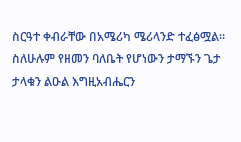ስርዓተ ቀብራቸው በአሜሪካ ሜሪላንድ ተፈፅሟል።
ስለሁሉም የዘመን ባለቤት የሆነውን ታማኙን ጌታ ታላቁን ልዑል እግዚአብሔርን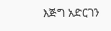እጅግ አድርገን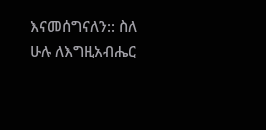እናመሰግናለን:: ስለ ሁሉ ለእግዚአብሔር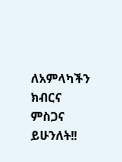ለአምላካችን ክብርና ምስጋና ይሁንለት!!